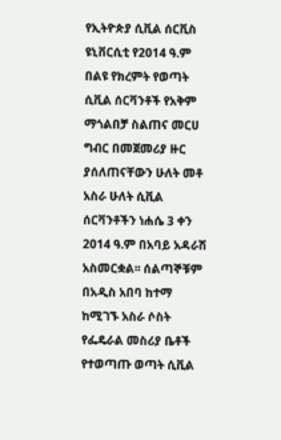የኢትዮጵያ ሲቪል ሰርቪስ ዩኒቨርሲቲ የ2014 ዓ.ም በልዩ የክረምት የወጣት ሲቪል ሰርቫንቶች የአቅም ማጎልበቻ ስልጠና መርሀ ግብር በመጀመሪያ ዙር ያሰለጠናቸውን ሁለት መቶ አስራ ሁለት ሲቪል ሰርቫንቶችን ነሐሴ 3 ቀን 2014 ዓ.ም በአባይ አዳራሽ አስመርቋል፡፡ ሰልጣኞቹም በአዲስ አበባ ከተማ ከሚገኙ አስራ ሶስት የፌዴራል መስሪያ ቤቶች የተወጣጡ ወጣት ሲቪል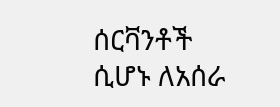ሰርቫንቶች ሲሆኑ ለአሰራ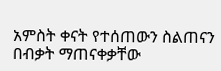አምስት ቀናት የተሰጠውን ስልጠናን በብቃት ማጠናቀቃቸው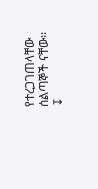የተረጋገጠላቸው ሰልጣኞች ናቸው፡፡
↧